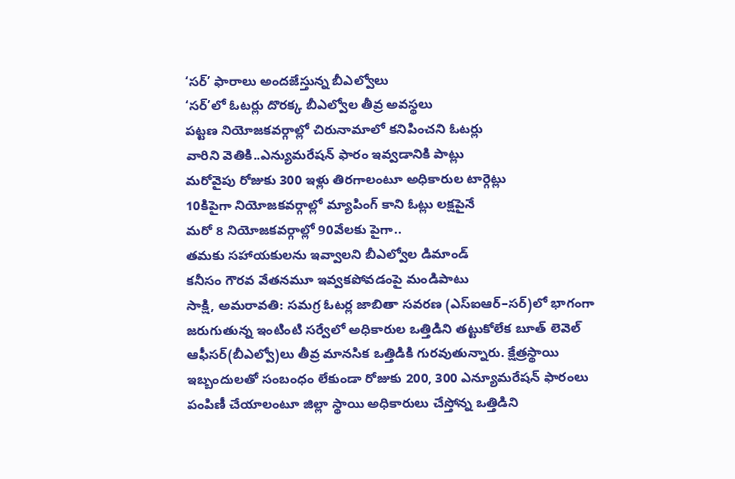‘సర్’ ఫారాలు అందజేస్తున్న బీఎల్వోలు
‘సర్’లో ఓటర్లు దొరక్క బీఎల్వోల తీవ్ర అవస్థలు
పట్టణ నియోజకవర్గాల్లో చిరునామాలో కనిపించని ఓటర్లు
వారిని వెతికి..ఎన్యుమరేషన్ ఫారం ఇవ్వడానికి పాట్లు
మరోవైపు రోజుకు 300 ఇళ్లు తిరగాలంటూ అధికారుల టార్గెట్లు
10కిపైగా నియోజకవర్గాల్లో మ్యాపింగ్ కాని ఓట్లు లక్షపైనే
మరో 8 నియోజకవర్గాల్లో 90వేలకు పైగా..
తమకు సహాయకులను ఇవ్వాలని బీఎల్వోల డిమాండ్
కనీసం గౌరవ వేతనమూ ఇవ్వకపోవడంపై మండిపాటు
సాక్షి, అమరావతి: సమగ్ర ఓటర్ల జాబితా సవరణ (ఎస్ఐఆర్–సర్)లో భాగంగా జరుగుతున్న ఇంటింటి సర్వేలో అధికారుల ఒత్తిడిని తట్టుకోలేక బూత్ లెవెల్ ఆఫీసర్(బీఎల్వో)లు తీవ్ర మానసిక ఒత్తిడికి గురవుతున్నారు. క్షేత్రస్థాయి ఇబ్బందులతో సంబంధం లేకుండా రోజుకు 200, 300 ఎన్యూమరేషన్ ఫారంలు పంపిణీ చేయాలంటూ జిల్లా స్థాయి అధికారులు చేస్తోన్న ఒత్తిడిని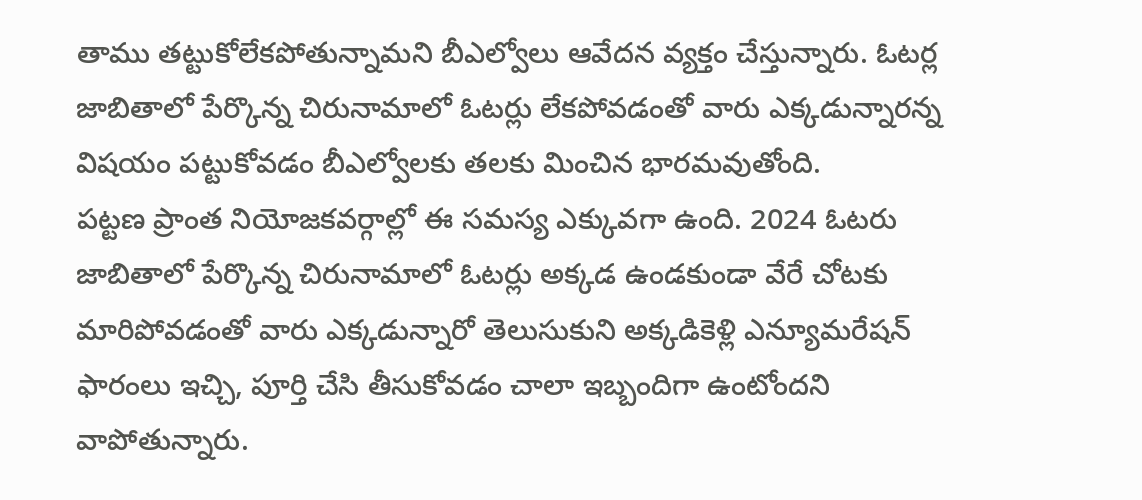తాము తట్టుకోలేకపోతున్నామని బీఎల్వోలు ఆవేదన వ్యక్తం చేస్తున్నారు. ఓటర్ల జాబితాలో పేర్కొన్న చిరునామాలో ఓటర్లు లేకపోవడంతో వారు ఎక్కడున్నారన్న విషయం పట్టుకోవడం బీఎల్వోలకు తలకు మించిన భారమవుతోంది.
పట్టణ ప్రాంత నియోజకవర్గాల్లో ఈ సమస్య ఎక్కువగా ఉంది. 2024 ఓటరు జాబితాలో పేర్కొన్న చిరునామాలో ఓటర్లు అక్కడ ఉండకుండా వేరే చోటకు మారిపోవడంతో వారు ఎక్కడున్నారో తెలుసుకుని అక్కడికెళ్లి ఎన్యూమరేషన్ ఫారంలు ఇచ్చి, పూర్తి చేసి తీసుకోవడం చాలా ఇబ్బందిగా ఉంటోందని వాపోతున్నారు.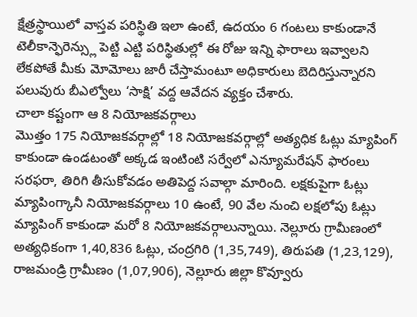క్షేత్రస్థాయిలో వాస్తవ పరిస్థితి ఇలా ఉంటే, ఉదయం 6 గంటలు కాకుండానే టెలీకాన్ఫెరెన్స్లు పెట్టి ఎట్టి పరిస్థితుల్లో ఈ రోజు ఇన్ని ఫారాలు ఇవ్వాలని లేకపోతే మీకు మోమోలు జారీ చేస్తామంటూ అధికారులు బెదిరిస్తున్నారని పలువురు బీఎల్వోలు ‘సాక్షి’ వద్ద ఆవేదన వ్యక్తం చేశారు.
చాలా కష్టంగా ఆ 8 నియోజకవర్గాలు
మొత్తం 175 నియోజకవర్గాల్లో 18 నియోజకవర్గాల్లో అత్యధిక ఓట్లు మ్యాపింగ్ కాకుండా ఉండటంతో అక్కడ ఇంటింటి సర్వేలో ఎన్యూమరేషన్ ఫారంలు సరఫరా, తిరిగి తీసుకోవడం అతిపెద్ద సవాల్గా మారింది. లక్షకుపైగా ఓట్లు మ్యాపింగ్కానీ నియోజకవర్గాలు 10 ఉంటే, 90 వేల నుంచి లక్షలోపు ఓట్లు మ్యాపింగ్ కాకుండా మరో 8 నియోజకవర్గాలున్నాయి. నెల్లూరు గ్రామీణంలో అత్యధికంగా 1,40,836 ఓట్లు, చంద్రగిరి (1,35,749), తిరుపతి (1,23,129), రాజమండ్రి గ్రామీణం (1,07,906), నెల్లూరు జిల్లా కొవ్వూరు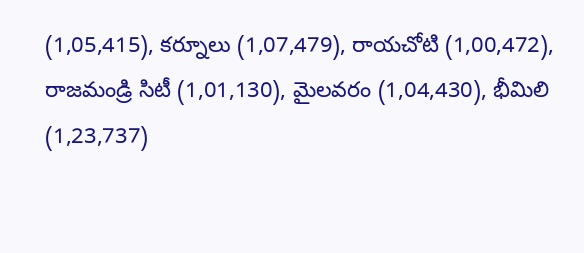(1,05,415), కర్నూలు (1,07,479), రాయచోటి (1,00,472), రాజమండ్రి సిటీ (1,01,130), మైలవరం (1,04,430), భీమిలి (1,23,737)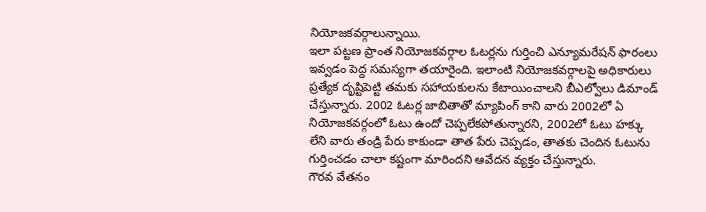నియోజకవర్గాలున్నాయి.
ఇలా పట్టణ ప్రాంత నియోజకవర్గాల ఓటర్లను గుర్తించి ఎన్యూమరేషన్ ఫారంలు ఇవ్వడం పెద్ద సమస్యగా తయారైంది. ఇలాంటి నియోజకవర్గాలపై అధికారులు ప్రత్యేక దృష్టిపెట్టి తమకు సహాయకులను కేటాయించాలని బీఎల్వోలు డిమాండ్ చేస్తున్నారు. 2002 ఓటర్ల జాబితాతో మ్యాపింగ్ కాని వారు 2002లో ఏ నియోజకవర్గంలో ఓటు ఉందో చెప్పలేకపోతున్నారని, 2002లో ఓటు హక్కు లేని వారు తండ్రి పేరు కాకుండా తాత పేరు చెప్పడం, తాతకు చెందిన ఓటును గుర్తించడం చాలా కష్టంగా మారిందని ఆవేదన వ్యక్తం చేస్తున్నారు.
గౌరవ వేతనం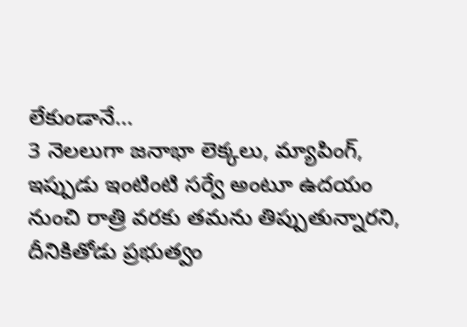లేకుండానే...
3 నెలలుగా జనాభా లెక్కలు, మ్యాపింగ్, ఇప్పుడు ఇంటింటి సర్వే అంటూ ఉదయం నుంచి రాత్రి వరకు తమను తిప్పుతున్నారని, దీనికితోడు ప్రభుత్వం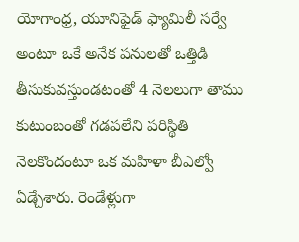యోగాంధ్ర, యూనిఫైడ్ ఫ్యామిలీ సర్వే అంటూ ఒకే అనేక పనులతో ఒత్తిడి తీసుకువస్తుండటంతో 4 నెలలుగా తాము కుటుంబంతో గడపలేని పరిస్థితి నెలకొందంటూ ఒక మహిళా బీఎల్వో ఏడ్చేశారు. రెండేళ్లుగా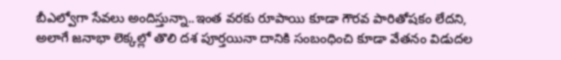బీఎల్వోగా సేవలు అందిస్తున్నా..ఇంత వరకు రూపాయి కూడా గౌరవ పారితోషకం లేదని, అలాగే జనాభా లెక్కల్లో తొలి దశ పూర్తయినా దానికి సంబంధించి కూడా వేతనం విడుదల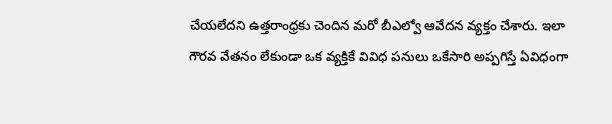చేయలేదని ఉత్తరాంధ్రకు చెందిన మరో బీఎల్వో ఆవేదన వ్యక్తం చేశారు. ఇలా గౌరవ వేతనం లేకుండా ఒక వ్యక్తికే వివిధ పనులు ఒకేసారి అప్పగిస్తే ఏవిధంగా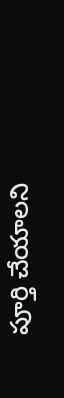పూర్తి చేయాలని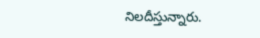నిలదీస్తున్నారు.